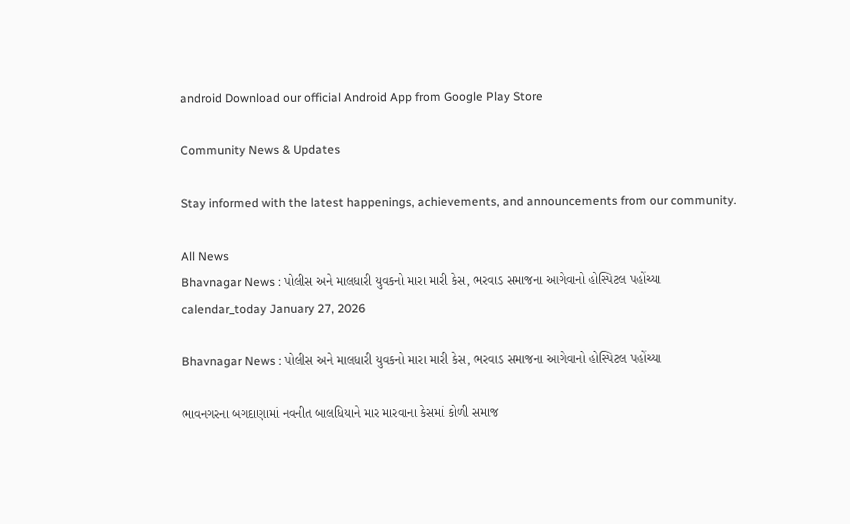android Download our official Android App from Google Play Store

Community News & Updates

Stay informed with the latest happenings, achievements, and announcements from our community.

All News
Bhavnagar News : પોલીસ અને માલધારી યુવકનો મારા મારી કેસ, ભરવાડ સમાજના આગેવાનો હોસ્પિટલ પહોંચ્યા
calendar_today January 27, 2026

Bhavnagar News : પોલીસ અને માલધારી યુવકનો મારા મારી કેસ, ભરવાડ સમાજના આગેવાનો હોસ્પિટલ પહોંચ્યા

ભાવનગરના બગદાણામાં નવનીત બાલધિયાને માર મારવાના કેસમાં કોળી સમાજ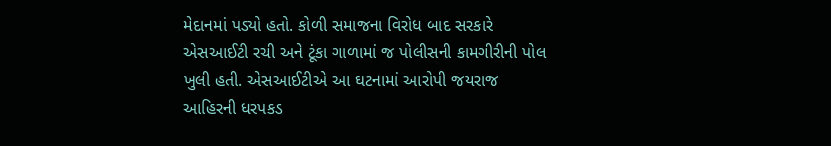મેદાનમાં પડ્યો હતો. કોળી સમાજના વિરોધ બાદ સરકારે એસઆઈટી રચી અને ટૂંકા ગાળામાં જ પોલીસની કામગીરીની પોલ ખુલી હતી. એસઆઈટીએ આ ઘટનામાં આરોપી જયરાજ આહિરની ધરપકડ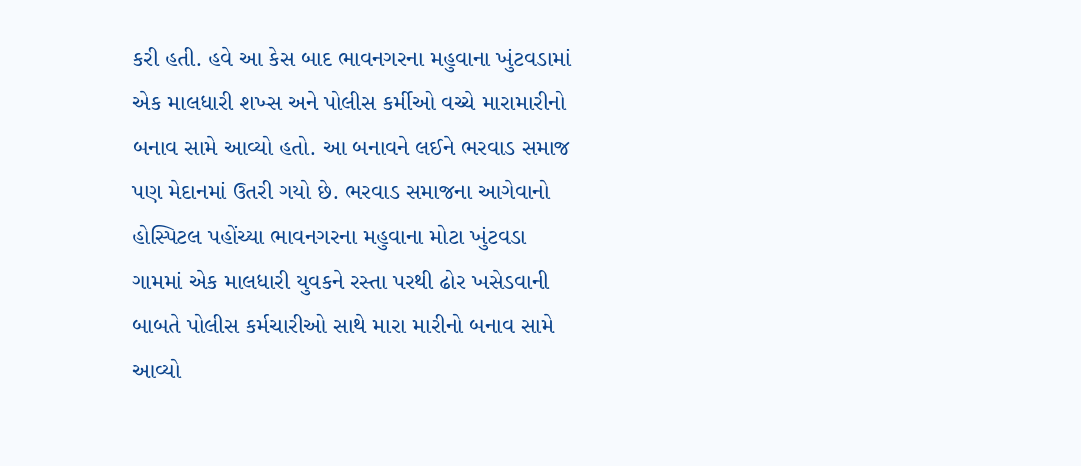કરી હતી. હવે આ કેસ બાદ ભાવનગરના મહુવાના ખુંટવડામાં એક માલધારી શખ્સ અને પોલીસ કર્મીઓ વચ્ચે મારામારીનો બનાવ સામે આવ્યો હતો. આ બનાવને લઈને ભરવાડ સમાજ પણ મેદાનમાં ઉતરી ગયો છે. ભરવાડ સમાજના આગેવાનો હોસ્પિટલ પહોંચ્યા ભાવનગરના મહુવાના મોટા ખુંટવડા ગામમાં એક માલધારી યુવકને રસ્તા પરથી ઢોર ખસેડવાની બાબતે પોલીસ કર્મચારીઓ સાથે મારા મારીનો બનાવ સામે આવ્યો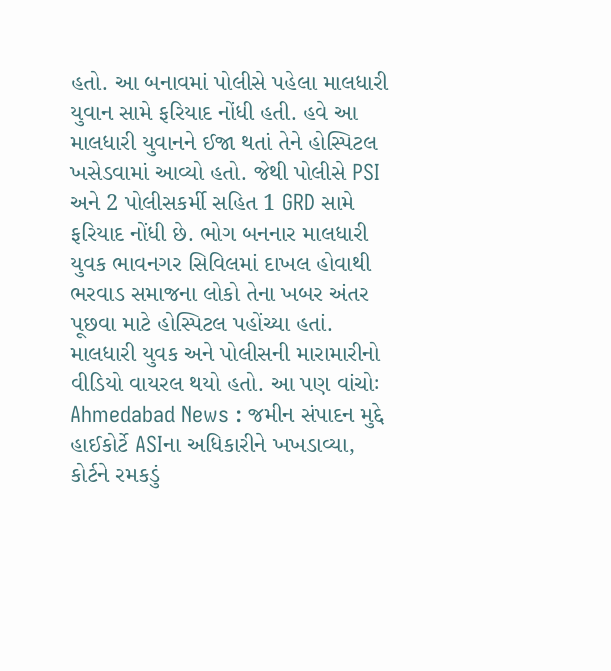હતો. આ બનાવમાં પોલીસે પહેલા માલધારી યુવાન સામે ફરિયાદ નોંધી હતી. હવે આ માલધારી યુવાનને ઈજા થતાં તેને હોસ્પિટલ ખસેડવામાં આવ્યો હતો. જેથી પોલીસે PSI અને 2 પોલીસકર્મી સહિત 1 GRD સામે ફરિયાદ નોંધી છે. ભોગ બનનાર માલધારી યુવક ભાવનગર સિવિલમાં દાખલ હોવાથી ભરવાડ સમાજના લોકો તેના ખબર અંતર પૂછવા માટે હોસ્પિટલ પહોંચ્યા હતાં. માલધારી યુવક અને પોલીસની મારામારીનો વીડિયો વાયરલ થયો હતો. આ પણ વાંચોઃ Ahmedabad News : જમીન સંપાદન મુદ્દે હાઈકોર્ટે ASIના અધિકારીને ખખડાવ્યા, કોર્ટને રમકડું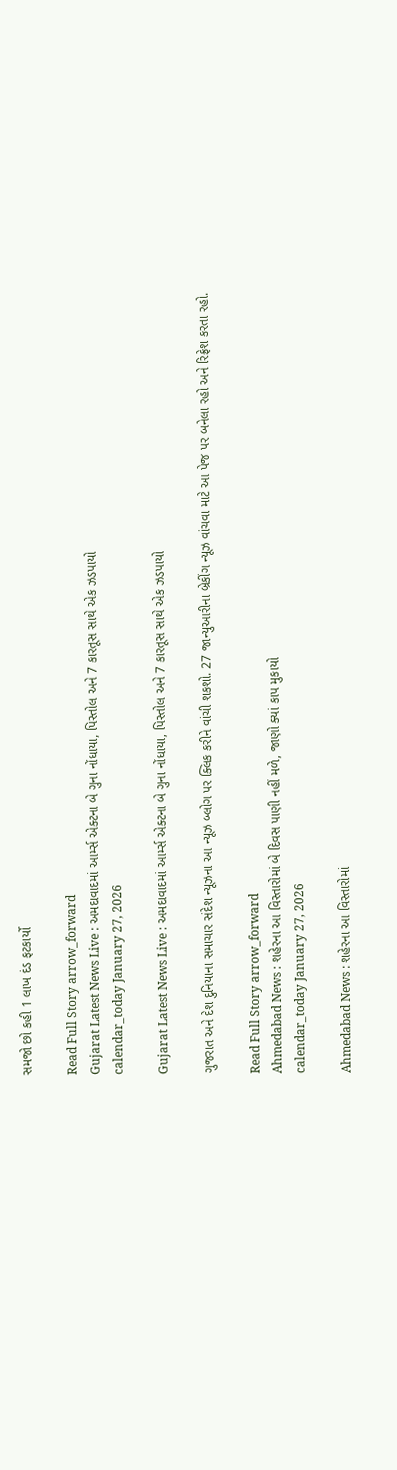સમજો છો કહી 1 લાખ દંડ ફટકાર્યો

Read Full Story arrow_forward
Gujarat Latest News Live : અમદાવાદમાં આર્મ્સ એક્ટના બે ગુના નોંધાયા, પિસ્તોલ અને 7 કારતૂસ સાથે એક ઝડપાયો
calendar_today January 27, 2026

Gujarat Latest News Live : અમદાવાદમાં આર્મ્સ એક્ટના બે ગુના નોંધાયા, પિસ્તોલ અને 7 કારતૂસ સાથે એક ઝડપાયો

ગુજરાત અને દેશ દુનિયાના સમાચાર સંદેશ ન્યૂઝના આ ન્યૂઝ બ્લોગ પર ક્લિક કરીને વાંચી શકશો. 27 જાન્યુઆરીના બ્રેકીંગ ન્યૂઝ વાંચવા માટે આ પેજ પર બનેલા રહો અને રિફ્રેશ કરતા રહો.

Read Full Story arrow_forward
Ahmedabad News : શહેરના આ વિસ્તારોમાં બે દિવસ પાણી નહીં મળે, જાણો ક્યાં કાપ મુકાયો
calendar_today January 27, 2026

Ahmedabad News : શહેરના આ વિસ્તારોમાં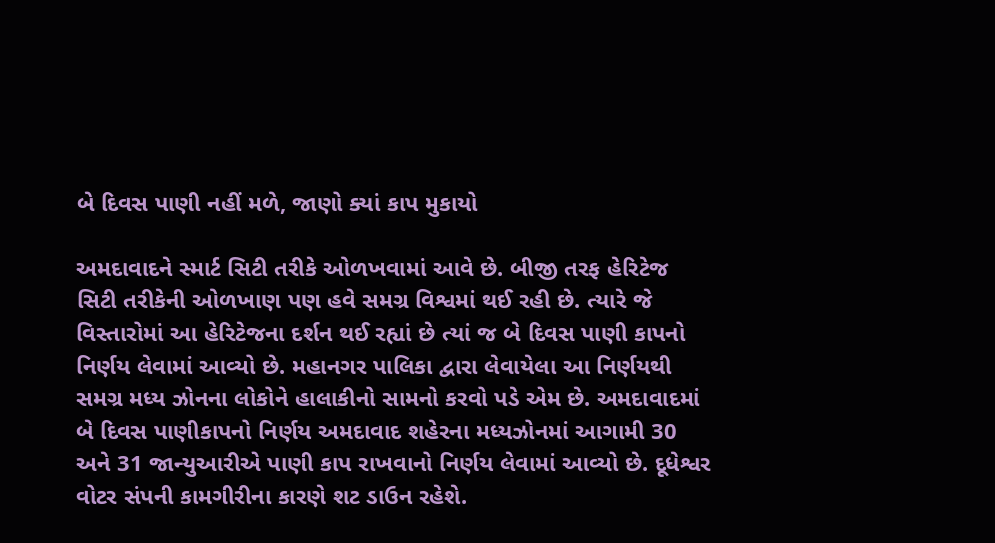બે દિવસ પાણી નહીં મળે, જાણો ક્યાં કાપ મુકાયો

અમદાવાદને સ્માર્ટ સિટી તરીકે ઓળખવામાં આવે છે. બીજી તરફ હેરિટેજ સિટી તરીકેની ઓળખાણ પણ હવે સમગ્ર વિશ્વમાં થઈ રહી છે. ત્યારે જે વિસ્તારોમાં આ હેરિટેજના દર્શન થઈ રહ્યાં છે ત્યાં જ બે દિવસ પાણી કાપનો નિર્ણય લેવામાં આવ્યો છે. મહાનગર પાલિકા દ્વારા લેવાયેલા આ નિર્ણયથી સમગ્ર મધ્ય ઝોનના લોકોને હાલાકીનો સામનો કરવો પડે એમ છે. અમદાવાદમાં બે દિવસ પાણીકાપનો નિર્ણય અમદાવાદ શહેરના મધ્યઝોનમાં આગામી 30 અને 31 જાન્યુઆરીએ પાણી કાપ રાખવાનો નિર્ણય લેવામાં આવ્યો છે. દૂધેશ્વર વોટર સંપની કામગીરીના કારણે શટ ડાઉન રહેશે.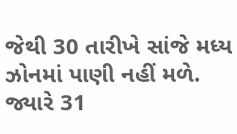જેથી 30 તારીખે સાંજે મધ્ય ઝોનમાં પાણી નહીં મળે. જ્યારે 31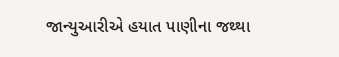જાન્યુઆરીએ હયાત પાણીના જથ્થા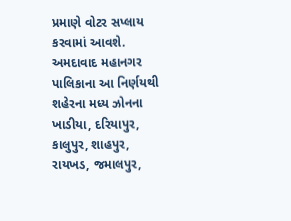પ્રમાણે વોટર સપ્લાય કરવામાં આવશે. અમદાવાદ મહાનગર પાલિકાના આ નિર્ણયથી શહેરના મધ્ય ઝોનના ખાડીયા, દરિયાપુર, કાલુપુર, શાહપુર, રાયખડ, જમાલપુર,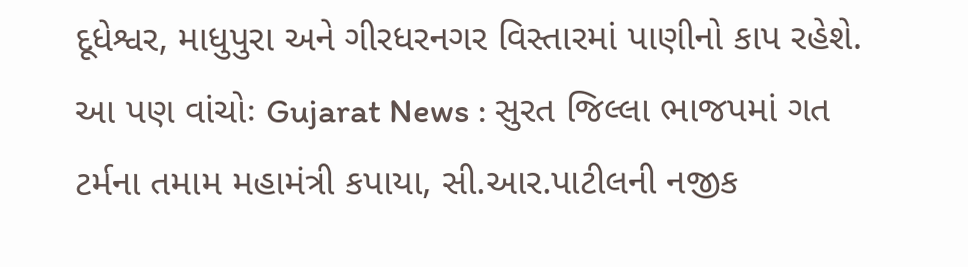દૂધેશ્વર, માધુપુરા અને ગીરધરનગર વિસ્તારમાં પાણીનો કાપ રહેશે. આ પણ વાંચોઃ Gujarat News : સુરત જિલ્લા ભાજપમાં ગત ટર્મના તમામ મહામંત્રી કપાયા, સી.આર.પાટીલની નજીક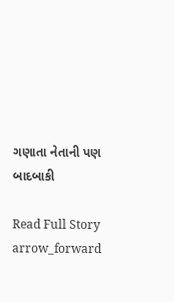ગણાતા નેતાની પણ બાદબાકી

Read Full Story arrow_forward